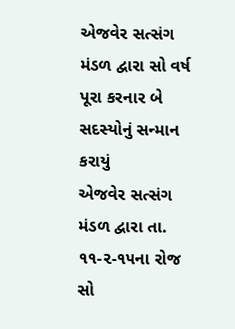એજવેર સત્સંગ મંડળ દ્વારા સો વર્ષ પૂરા કરનાર બે સદસ્યોનું સન્માન કરાયું
એજવેર સત્સંગ મંડળ દ્વારા તા. ૧૧-૨-૧૫ના રોજ સો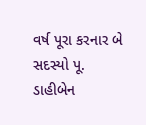વર્ષ પૂરા કરનાર બે સદસ્યો પૂ. ડાહીબેન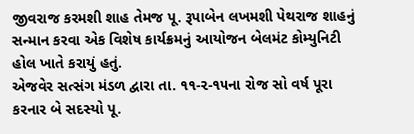જીવરાજ કરમશી શાહ તેમજ પૂ. રૂપાબેન લખમશી પેથરાજ શાહનું સન્માન કરવા એક વિશેષ કાર્યક્રમનું આયોજન બેલમંટ કોમ્યુનિટી હોલ ખાતે કરાયું હતું.
એજવેર સત્સંગ મંડળ દ્વારા તા. ૧૧-૨-૧૫ના રોજ સો વર્ષ પૂરા કરનાર બે સદસ્યો પૂ.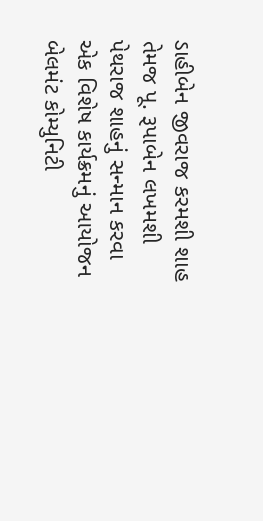ડાહીબેન જીવરાજ કરમશી શાહ તેમજ પૂ. રૂપાબેન લખમશી પેથરાજ શાહનું સન્માન કરવા એક વિશેષ કાર્યક્રમનું આયોજન બેલમંટ કોમ્યુનિટી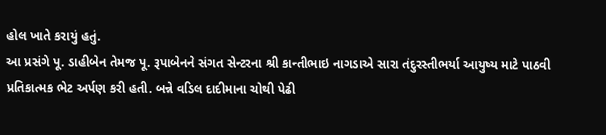હોલ ખાતે કરાયું હતું.
આ પ્રસંગે પૂ. ડાહીબેન તેમજ પૂ. રૂપાબેનને સંગત સેન્ટરના શ્રી કાન્તીભાઇ નાગડાએ સારા તંદુરસ્તીભર્યા આયુષ્ય માટે પાઠવી પ્રતિકાત્મક ભેટ અર્પણ કરી હતી. બન્ને વડિલ દાદીમાના ચોથી પેઢી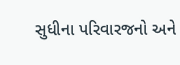સુધીના પરિવારજનો અને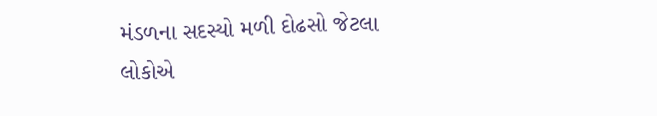મંડળના સદસ્યો મળી દોઢસો જેટલા લોકોએ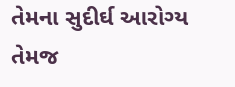તેમના સુદીર્ઘ આરોગ્ય તેમજ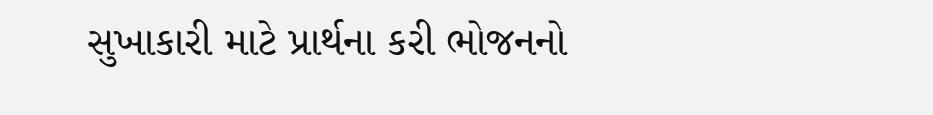સુખાકારી માટે પ્રાર્થના કરી ભોજનનો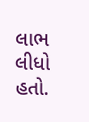લાભ લીધો હતો.